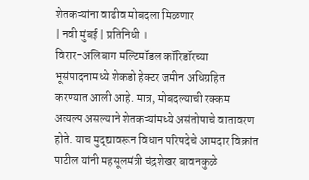शेतकऱ्यांना वाढीव मोबदला मिळणार
| नवी मुंबई | प्रतिनिधी ।
विरार-अलिबाग मल्टिमॉडल कॉरिडॉरच्या भूसंपादनामध्ये शेकडो हेक्टर जमीन अधिग्रहित करण्यात आली आहे. मात्र, मोबदल्याची रक्कम अत्यल्प असल्याने शेतकऱ्यांमध्ये असंतोषाचे वातावरण होते. याच मुद्द्यावरून विधान परिषदेचे आमदार विक्रांत पाटील यांनी महसूलमंत्री चंद्रशेखर बावनकुळे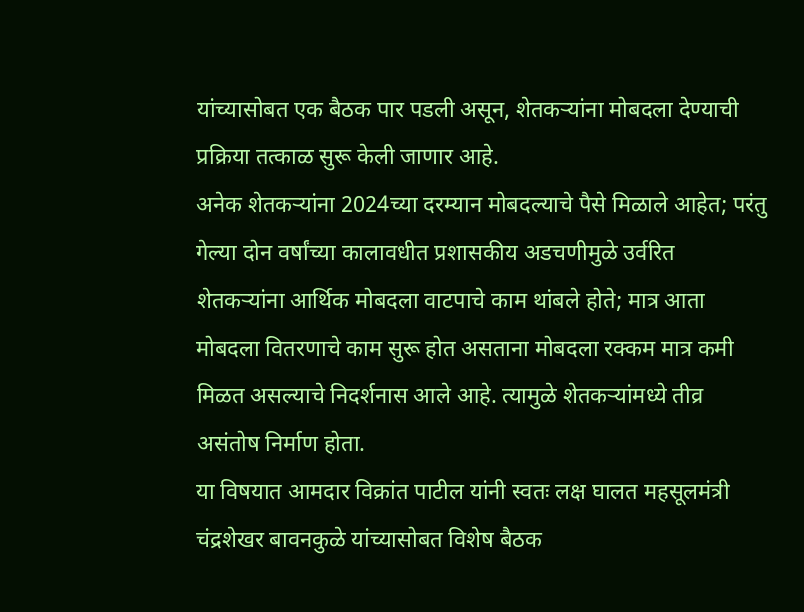यांच्यासोबत एक बैठक पार पडली असून, शेतकऱ्यांना मोबदला देण्याची प्रक्रिया तत्काळ सुरू केली जाणार आहे.
अनेक शेतकऱ्यांना 2024च्या दरम्यान मोबदल्याचे पैसे मिळाले आहेत; परंतु गेल्या दोन वर्षांच्या कालावधीत प्रशासकीय अडचणीमुळे उर्वरित शेतकऱ्यांना आर्थिक मोबदला वाटपाचे काम थांबले होते; मात्र आता मोबदला वितरणाचे काम सुरू होत असताना मोबदला रक्कम मात्र कमी मिळत असल्याचे निदर्शनास आले आहे. त्यामुळे शेतकऱ्यांमध्ये तीव्र असंतोष निर्माण होता.
या विषयात आमदार विक्रांत पाटील यांनी स्वतः लक्ष घालत महसूलमंत्री चंद्रशेखर बावनकुळे यांच्यासोबत विशेष बैठक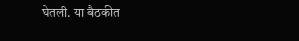घेतली. या बैठकीत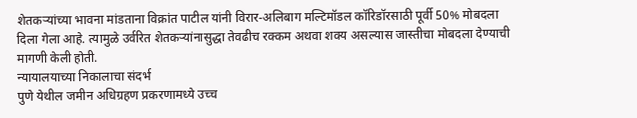शेतकऱ्यांच्या भावना मांडताना विक्रांत पाटील यांनी विरार-अलिबाग मल्टिमॉडल कॉरिडॉरसाठी पूर्वी 50% मोबदला दिला गेला आहे. त्यामुळे उर्वरित शेतकऱ्यांनासुद्धा तेवढीच रक्कम अथवा शक्य असल्यास जास्तीचा मोबदला देण्याची मागणी केली होती.
न्यायालयाच्या निकालाचा संदर्भ
पुणे येथील जमीन अधिग्रहण प्रकरणामध्ये उच्च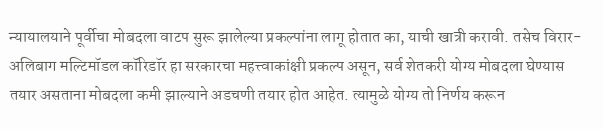न्यायालयाने पूर्वीचा मोबदला वाटप सुरू झालेल्या प्रकल्पांना लागू होतात का, याची खात्री करावी. तसेच विरार-अलिबाग मल्टिमॉडल कॉरिडॉर हा सरकारचा महत्त्वाकांक्षी प्रकल्प असून, सर्व शेतकरी योग्य मोबदला घेण्यास तयार असताना मोबदला कमी झाल्याने अडचणी तयार होत आहेत. त्यामुळे योग्य तो निर्णय करून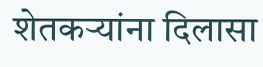शेतकऱ्यांना दिलासा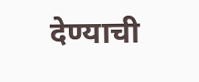देण्याची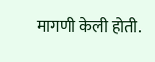मागणी केली होती.